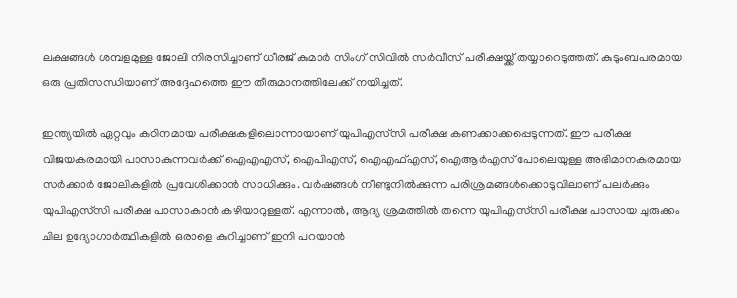ലക്ഷങ്ങൾ ശമ്പളമുള്ള ജോലി നിരസിച്ചാണ് ധീരജ് കുമാർ സിംഗ് സിവിൽ സർവീസ് പരീക്ഷയ്ക്ക് തയ്യാറെടുത്തത്. കുടുംബപരമായ ഒരു പ്രതിസന്ധിയാണ് അദ്ദേഹത്തെ ഈ തീരുമാനത്തിലേക്ക് നയിച്ചത്.

ഇന്ത്യയിൽ ഏറ്റവും കഠിനമായ പരീക്ഷകളിലൊന്നായാണ് യുപിഎസ്‌സി പരീക്ഷ കണക്കാക്കപ്പെടുന്നത്. ഈ പരീക്ഷ വിജയകരമായി പാസാകുന്നവര്‍ക്ക് ഐഎഎസ്, ഐപിഎസ്, ഐഎഫ്എസ്, ഐആർഎസ് പോലെയുള്ള അഭിമാനകരമായ സർക്കാർ ജോലികളിൽ പ്രവേശിക്കാൻ സാധിക്കും. വര്‍ഷങ്ങൾ നീണ്ടുനിൽക്കുന്ന പരിശ്രമങ്ങൾക്കൊടുവിലാണ് പലര്‍ക്കും യുപിഎസ്‌സി പരീക്ഷ പാസാകാൻ കഴിയാറുള്ളത്. എന്നാൽ, ആദ്യ ശ്രമത്തിൽ തന്നെ യുപിഎസ്‌സി പരീക്ഷ പാസായ ചുരുക്കം ചില ഉദ്യോഗാർത്ഥികളിൽ ഒരാളെ കുറിച്ചാണ് ഇനി പറയാൻ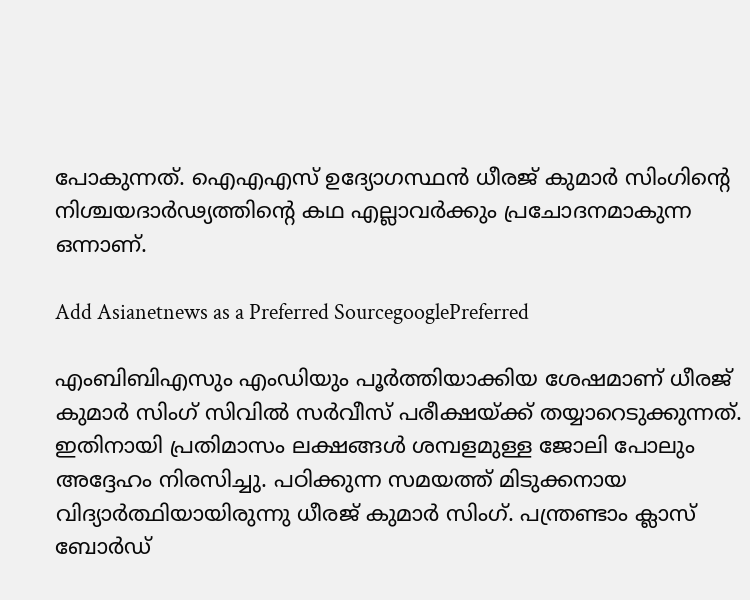പോകുന്നത്. ഐഎഎസ് ഉദ്യോഗസ്ഥൻ ധീരജ് കുമാർ സിംഗിന്റെ നിശ്ചയദാര്‍ഢ്യത്തിന്റെ കഥ എല്ലാവര്‍ക്കും പ്രചോദനമാകുന്ന ഒന്നാണ്.

Add Asianetnews as a Preferred SourcegooglePreferred

എംബിബിഎസും എംഡിയും പൂർത്തിയാക്കിയ ശേഷമാണ് ധീരജ് കുമാര്‍ സിംഗ് സിവിൽ സര്‍വീസ് പരീക്ഷയ്ക്ക് തയ്യാറെടുക്കുന്നത്. ഇതിനായി പ്രതിമാസം ലക്ഷങ്ങൾ ശമ്പളമുള്ള ജോലി പോലും അദ്ദേഹം നിരസിച്ചു. പഠിക്കുന്ന സമയത്ത് മിടുക്കനായ വിദ്യാർത്ഥിയായിരുന്നു ധീരജ് കുമാര്‍ സിംഗ്. പന്ത്രണ്ടാം ക്ലാസ് ബോർഡ്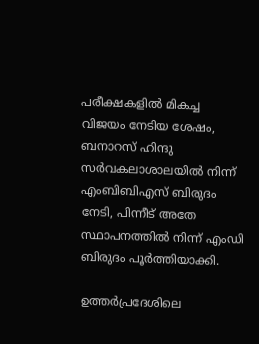പരീക്ഷകളിൽ മികച്ച വിജയം നേടിയ ശേഷം, ബനാറസ് ഹിന്ദു സർവകലാശാലയിൽ നിന്ന് എംബിബിഎസ് ബിരുദം നേടി, പിന്നീട് അതേ സ്ഥാപനത്തിൽ നിന്ന് എംഡി ബിരുദം പൂർത്തിയാക്കി.

ഉത്തർപ്രദേശിലെ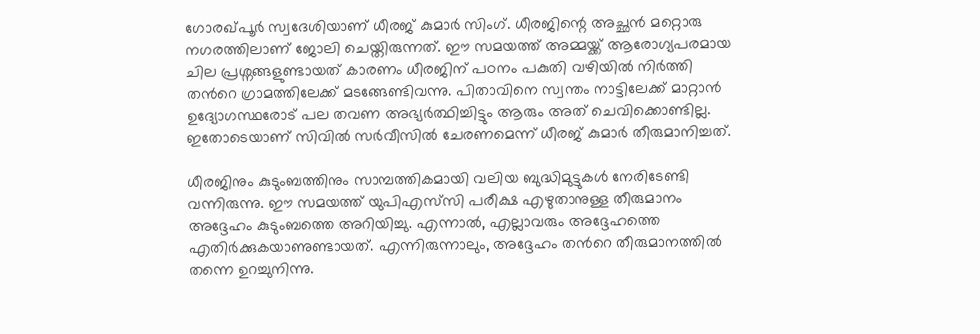ഗോരഖ്പൂർ സ്വദേശിയാണ് ധീരജ് കുമാര്‍ സിംഗ്. ധീരജിന്റെ അച്ഛൻ മറ്റൊരു നഗരത്തിലാണ് ജോലി ചെയ്തിരുന്നത്. ഈ സമയത്ത് അമ്മയ്ക്ക് ആരോഗ്യപരമായ ചില പ്രശ്നങ്ങളുണ്ടായത് കാരണം ധീരജിന് പഠനം പകുതി വഴിയിൽ നിര്‍ത്തി തന്‍റെ ഗ്രാമത്തിലേക്ക് മടങ്ങേണ്ടിവന്നു. പിതാവിനെ സ്വന്തം നാട്ടിലേക്ക് മാറ്റാൻ ഉദ്യോഗസ്ഥരോട് പല തവണ അഭ്യർത്ഥിച്ചിട്ടും ആരും അത് ചെവിക്കൊണ്ടില്ല. ഇതോടെയാണ് സിവിൽ സർവീസിൽ ചേരണമെന്ന് ധീരജ് കുമാര്‍ തീരുമാനിച്ചത്.

ധീരജിനും കുടുംബത്തിനും സാമ്പത്തികമായി വലിയ ബുദ്ധിമുട്ടുകൾ നേരിടേണ്ടി വന്നിരുന്നു. ഈ സമയത്ത് യുപിഎസ്‌സി പരീക്ഷ എഴുതാനുള്ള തീരുമാനം അദ്ദേഹം കുടുംബത്തെ അറിയിച്ചു. എന്നാൽ, എല്ലാവരും അദ്ദേഹത്തെ എതിർക്കുകയാണുണ്ടായത്. എന്നിരുന്നാലും, അദ്ദേഹം തന്‍റെ തീരുമാനത്തിൽ തന്നെ ഉറച്ചുനിന്നു.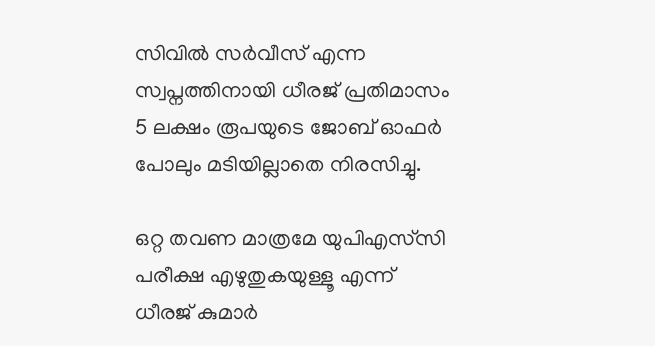സിവിൽ സർവീസ് എന്ന സ്വപ്നത്തിനായി ധീരജ് പ്രതിമാസം 5 ലക്ഷം രൂപയുടെ ജോബ് ഓഫര്‍ പോലും മടിയില്ലാതെ നിരസിച്ചു.

ഒറ്റ തവണ മാത്രമേ യുപിഎസ്‌സി പരീക്ഷ എഴുതുകയുള്ളൂ എന്ന് ധീരജ് കുമാർ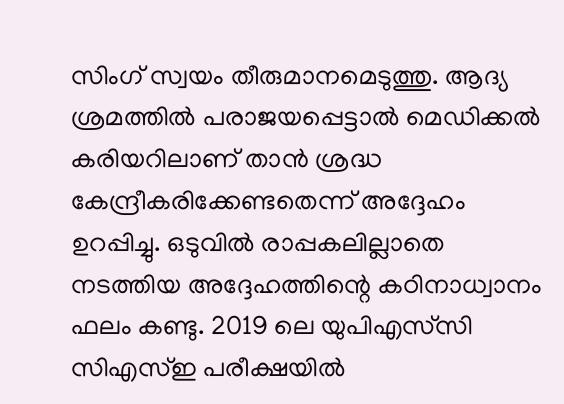സിംഗ് സ്വയം തീരുമാനമെടുത്തു. ആദ്യ ശ്രമത്തിൽ പരാജയപ്പെട്ടാൽ മെഡിക്കൽ കരിയറിലാണ് താൻ ശ്രദ്ധ കേന്ദ്രീകരിക്കേണ്ടതെന്ന് അദ്ദേഹം ഉറപ്പിച്ചു. ഒടുവിൽ രാപ്പകലില്ലാതെ നടത്തിയ അദ്ദേഹത്തിന്റെ കഠിനാധ്വാനം ഫലം കണ്ടു. 2019 ലെ യുപിഎസ്‌സി സിഎസ്‌ഇ പരീക്ഷയിൽ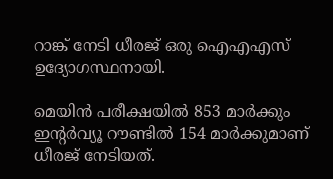റാങ്ക് നേടി ധീരജ് ഒരു ഐഎഎസ് ഉദ്യോഗസ്ഥനായി.

മെയിൻ പരീക്ഷയിൽ 853 മാർക്കും ഇന്റര്‍വ്യൂ റൗണ്ടിൽ 154 മാർക്കുമാണ് ധീരജ് നേടിയത്.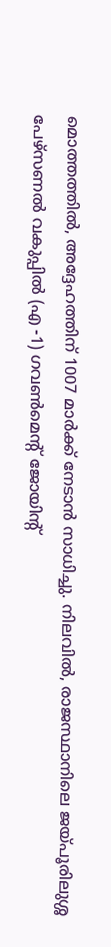മൊത്തത്തിൽ, അദ്ദേഹത്തിന് 1007 മാർക്ക് നേടാൻ സാധിച്ചു. നിലവിൽ, രാജസ്ഥാനിലെ ജയ്പൂരിലുശ്ശ പേഴ്‌സണൽ വകുപ്പിൽ (എ -1) ഗവൺമെന്റ് ജോയിന്റ്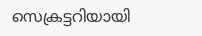സെക്രട്ടറിയായി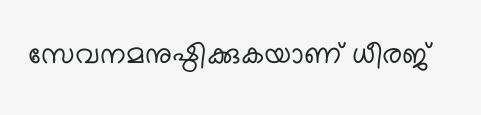സേവനമനുഷ്ഠിക്കുകയാണ് ധീരജ്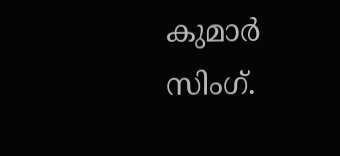കുമാര്‍ സിംഗ്.